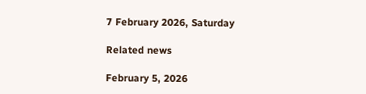7 February 2026, Saturday

Related news

February 5, 2026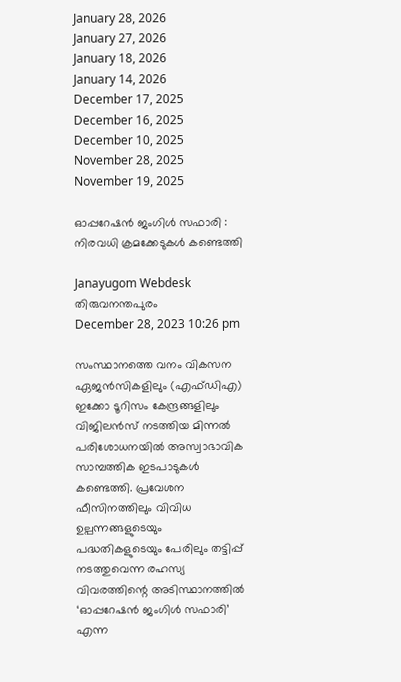January 28, 2026
January 27, 2026
January 18, 2026
January 14, 2026
December 17, 2025
December 16, 2025
December 10, 2025
November 28, 2025
November 19, 2025

ഓപ്പറേഷൻ ജംഗിൾ സഫാരി : നിരവധി ക്രമക്കേടുകള്‍ കണ്ടെത്തി

Janayugom Webdesk
തിരുവനന്തപുരം
December 28, 2023 10:26 pm

സംസ്ഥാനത്തെ വനം വികസന ഏജൻസികളിലും (എഫ്ഡിഎ) ഇക്കോ ടൂറിസം കേന്ദ്രങ്ങളിലും വിജിലന്‍സ് നടത്തിയ മിന്നൽ പരിശോധനയില്‍ അസ്വാഭാവിക സാമ്പത്തിക ഇടപാടുകൾ കണ്ടെത്തി. പ്രവേശന ഫീസിനത്തിലും വിവിധ ഉല്പന്നങ്ങളുടെയും പദ്ധതികളുടെയും പേരിലും തട്ടിപ്പ് നടത്തുവെന്ന രഹസ്യ വിവരത്തിന്റെ അടിസ്ഥാനത്തില്‍ ‘ഓപ്പറേഷൻ ജംഗിൾ സഫാരി’ എന്ന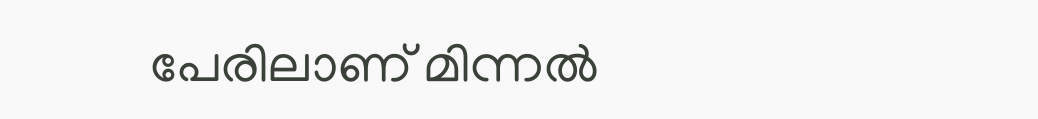പേരിലാണ് മിന്നല്‍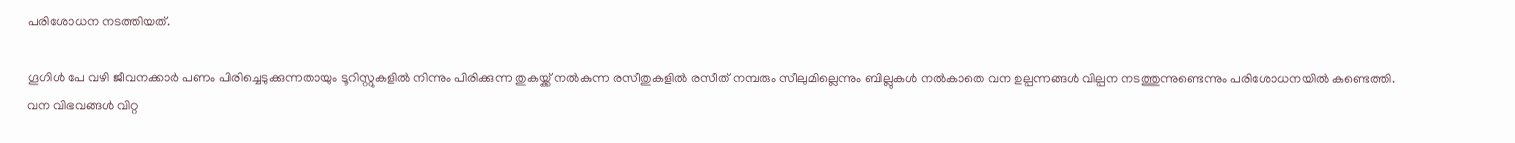പരിശോധന നടത്തിയത്.

ഗൂഗിള്‍ പേ വഴി ജീവനക്കാര്‍ പണം പിരിച്ചെടുക്കുന്നതായും ടൂറിസ്റ്റുകളിൽ നിന്നും പിരിക്കുന്ന തുകയ്ക്ക് നൽകുന്ന രസീതുകളിൽ രസീത് നമ്പരും സീലുമില്ലെന്നും ബില്ലുകൾ നൽകാതെ വന ഉല്പന്നങ്ങൾ വില്പന നടത്തുന്നുണ്ടെന്നും പരിശോധനയില്‍ കണ്ടെത്തി. വന വിഭവങ്ങൾ വിറ്റ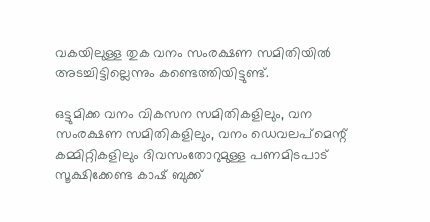വകയിലുള്ള തുക വനം സംരക്ഷണ സമിതിയിൽ അടച്ചിട്ടില്ലെന്നും കണ്ടെത്തിയിട്ടുണ്ട്.

ഒട്ടുമിക്ക വനം വികസന സമിതികളിലും, വന സംരക്ഷണ സമിതികളിലും, വനം ഡെവലപ്മെന്റ് കമ്മിറ്റികളിലും ദിവസംതോറുമുള്ള പണമിടപാട് സൂക്ഷിക്കേണ്ട കാഷ് ബുക്ക്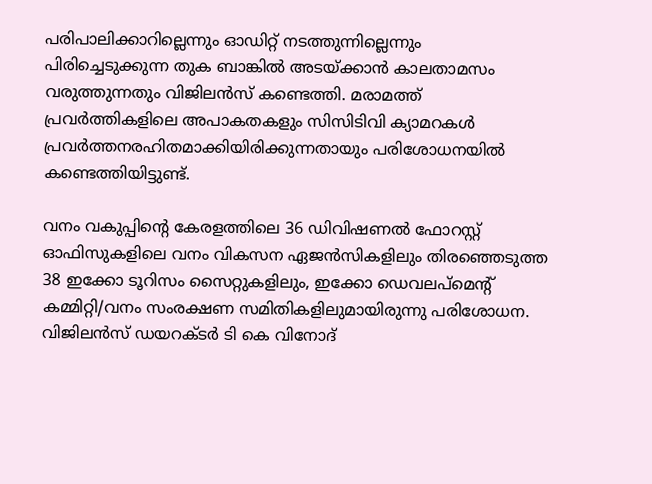പരിപാലിക്കാറില്ലെന്നും ഓഡിറ്റ് നടത്തുന്നില്ലെന്നും പിരിച്ചെടുക്കുന്ന തുക ബാങ്കിൽ അടയ്ക്കാന്‍ കാലതാമസം വരുത്തുന്നതും വിജിലന്‍സ് കണ്ടെത്തി. മരാമത്ത് പ്രവർത്തികളിലെ അപാകതകളും സിസിടിവി ക്യാമറകൾ പ്രവർത്തനരഹിതമാക്കിയിരിക്കുന്നതായും പരിശോധനയില്‍ കണ്ടെത്തിയിട്ടുണ്ട്.

വനം വകുപ്പിന്റെ കേരളത്തിലെ 36 ഡിവിഷണൽ ഫോറസ്റ്റ് ഓഫിസുകളിലെ വനം വികസന ഏജൻസികളിലും തിരഞ്ഞെടുത്ത 38 ഇക്കോ ടൂറിസം സൈറ്റുകളിലും, ഇക്കോ ഡെവലപ്മെന്റ് കമ്മിറ്റി/വനം സംരക്ഷണ സമിതികളിലുമായിരുന്നു പരിശോധന. വിജിലൻസ് ഡയറക്ടർ ടി കെ വിനോദ്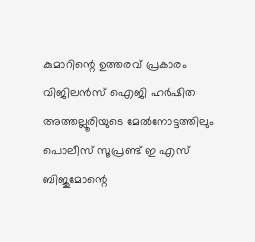കുമാറിന്റെ ഉത്തരവ് പ്രകാരം വിജിലൻസ് ഐജി ഹർഷിത അത്തല്ലൂരിയുടെ മേൽനോട്ടത്തിലും പൊലീസ് സൂപ്രണ്ട് ഇ എസ് ബിജുമോന്റെ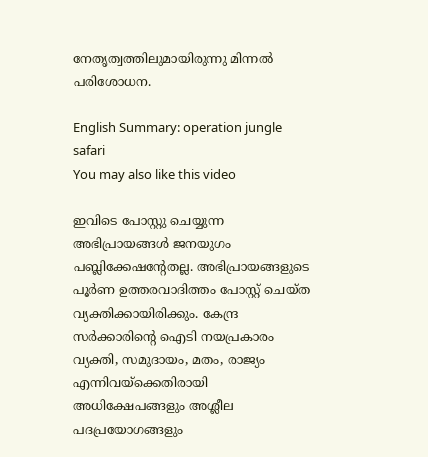നേതൃത്വത്തിലുമായിരുന്നു മിന്നല്‍ പരിശോധന.

English Summary: operation jungle safari
You may also like this video

ഇവിടെ പോസ്റ്റു ചെയ്യുന്ന അഭിപ്രായങ്ങള്‍ ജനയുഗം പബ്ലിക്കേഷന്റേതല്ല. അഭിപ്രായങ്ങളുടെ പൂര്‍ണ ഉത്തരവാദിത്തം പോസ്റ്റ് ചെയ്ത വ്യക്തിക്കായിരിക്കും. കേന്ദ്ര സര്‍ക്കാരിന്റെ ഐടി നയപ്രകാരം വ്യക്തി, സമുദായം, മതം, രാജ്യം എന്നിവയ്‌ക്കെതിരായി അധിക്ഷേപങ്ങളും അശ്ലീല പദപ്രയോഗങ്ങളും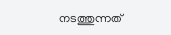നടത്തുന്നത്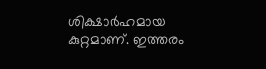ശിക്ഷാര്‍ഹമായ കുറ്റമാണ്. ഇത്തരം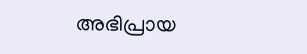അഭിപ്രായ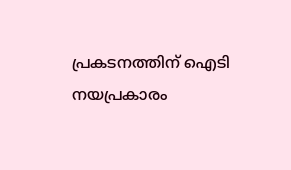പ്രകടനത്തിന് ഐടി നയപ്രകാരം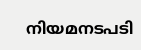നിയമനടപടി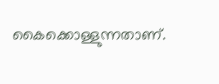കൈക്കൊള്ളുന്നതാണ്.